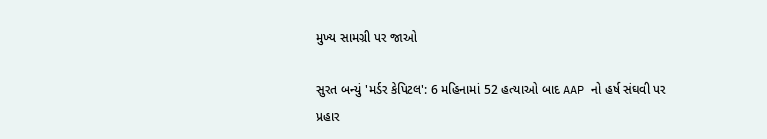મુખ્ય સામગ્રી પર જાઓ

સુરત બન્યું 'મર્ડર કેપિટલ': 6 મહિનામાં 52 હત્યાઓ બાદ AAP નો હર્ષ સંઘવી પર પ્રહાર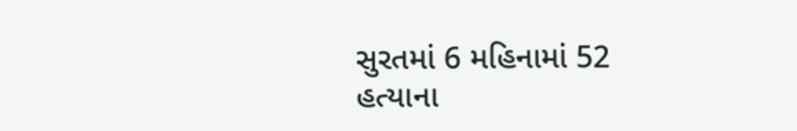સુરતમાં 6 મહિનામાં 52 હત્યાના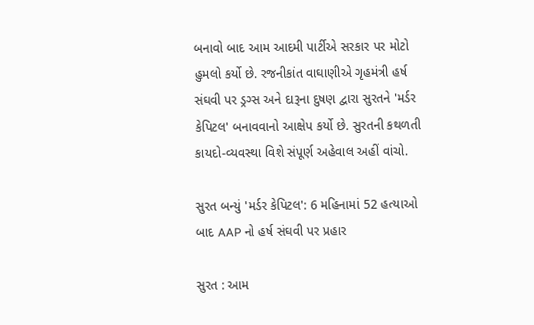બનાવો બાદ આમ આદમી પાર્ટીએ સરકાર પર મોટો હુમલો કર્યો છે. રજનીકાંત વાઘાણીએ ગૃહમંત્રી હર્ષ સંઘવી પર ડ્રગ્સ અને દારૂના દુષણ દ્વારા સુરતને 'મર્ડર કેપિટલ' બનાવવાનો આક્ષેપ કર્યો છે. સુરતની કથળતી કાયદો-વ્યવસ્થા વિશે સંપૂર્ણ અહેવાલ અહીં વાંચો.

સુરત બન્યું 'મર્ડર કેપિટલ': 6 મહિનામાં 52 હત્યાઓ બાદ AAP નો હર્ષ સંઘવી પર પ્રહાર

સુરત : આમ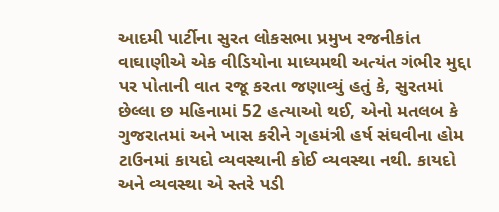આદમી પાર્ટીના સુરત લોકસભા પ્રમુખ રજનીકાંત વાઘાણીએ એક વીડિયોના માધ્યમથી અત્યંત ગંભીર મુદ્દા પર પોતાની વાત રજૂ કરતા જણાવ્યું હતું કે, સુરતમાં છેલ્લા છ મહિનામાં 52 હત્યાઓ થઈ, એનો મતલબ કે ગુજરાતમાં અને ખાસ કરીને ગૃહમંત્રી હર્ષ સંઘવીના હોમ ટાઉનમાં કાયદો વ્યવસ્થાની કોઈ વ્યવસ્થા નથી. કાયદો અને વ્યવસ્થા એ સ્તરે પડી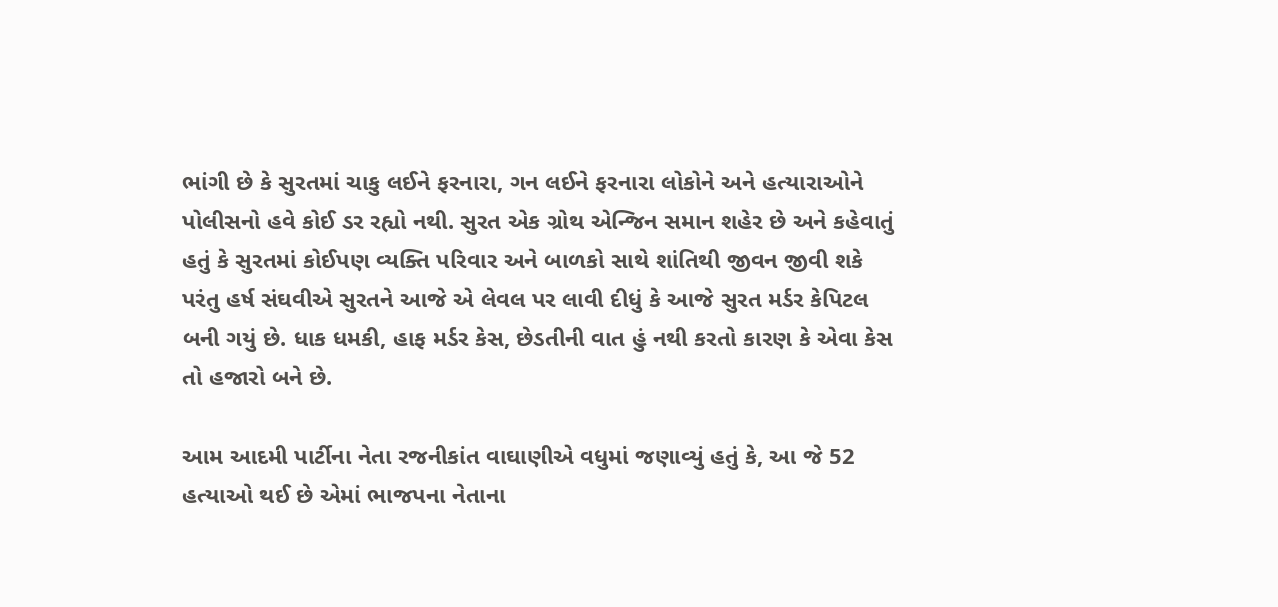ભાંગી છે કે સુરતમાં ચાકુ લઈને ફરનારા, ગન લઈને ફરનારા લોકોને અને હત્યારાઓને પોલીસનો હવે કોઈ ડર રહ્યો નથી. સુરત એક ગ્રોથ એન્જિન સમાન શહેર છે અને કહેવાતું હતું કે સુરતમાં કોઈપણ વ્યક્તિ પરિવાર અને બાળકો સાથે શાંતિથી જીવન જીવી શકે પરંતુ હર્ષ સંઘવીએ સુરતને આજે એ લેવલ પર લાવી દીધું કે આજે સુરત મર્ડર કેપિટલ બની ગયું છે. ધાક ધમકી, હાફ મર્ડર કેસ, છેડતીની વાત હું નથી કરતો કારણ કે એવા કેસ તો હજારો બને છે.

આમ આદમી પાર્ટીના નેતા રજનીકાંત વાઘાણીએ વધુમાં જણાવ્યું હતું કે, આ જે 52 હત્યાઓ થઈ છે એમાં ભાજપના નેતાના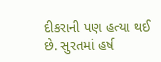દીકરાની પણ હત્યા થઈ છે. સુરતમાં હર્ષ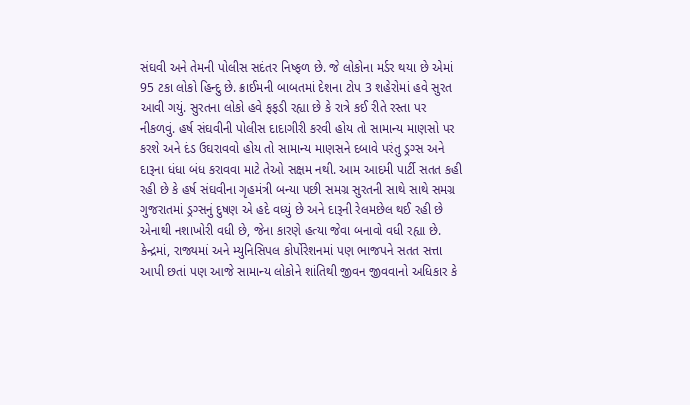સંઘવી અને તેમની પોલીસ સદંતર નિષ્ફળ છે. જે લોકોના મર્ડર થયા છે એમાં 95 ટકા લોકો હિન્દુ છે. ક્રાઈમની બાબતમાં દેશના ટોપ 3 શહેરોમાં હવે સુરત આવી ગયું. સુરતના લોકો હવે ફફડી રહ્યા છે કે રાત્રે કઈ રીતે રસ્તા પર નીકળવું. હર્ષ સંઘવીની પોલીસ દાદાગીરી કરવી હોય તો સામાન્ય માણસો પર કરશે અને દંડ ઉઘરાવવો હોય તો સામાન્ય માણસને દબાવે પરંતુ ડ્રગ્સ અને દારૂના ધંધા બંધ કરાવવા માટે તેઓ સક્ષમ નથી. આમ આદમી પાર્ટી સતત કહી રહી છે કે હર્ષ સંઘવીના ગૃહમંત્રી બન્યા પછી સમગ્ર સુરતની સાથે સાથે સમગ્ર ગુજરાતમાં ડ્રગ્સનું દુષણ એ હદે વધ્યું છે અને દારૂની રેલમછેલ થઈ રહી છે એનાથી નશાખોરી વધી છે, જેના કારણે હત્યા જેવા બનાવો વધી રહ્યા છે. કેન્દ્રમાં, રાજ્યમાં અને મ્યુનિસિપલ કોર્પોરેશનમાં પણ ભાજપને સતત સત્તા આપી છતાં પણ આજે સામાન્ય લોકોને શાંતિથી જીવન જીવવાનો અધિકાર કે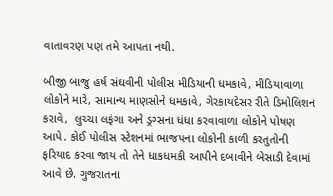વાતાવરણ પણ તમે આપતા નથી.

બીજી બાજુ હર્ષ સંઘવીની પોલીસ મીડિયાની ધમકાવે, મીડિયાવાળા લોકોને મારે, સામાન્ય માણસોને ધમકાવે, ગેરકાયદેસર રીતે ડિમોલિશન કરાવે,  લુચ્ચા લફંગા અને ડ્રગ્સના ધંધા કરવાવાળા લોકોને પોષણ આપે. કોઈ પોલીસ સ્ટેશનમાં ભાજપના લોકોની કાળી કરતુતોની ફરિયાદ કરવા જાય તો તેને ધાકધમકી આપીને દબાવીને બેસાડી દેવામાં આવે છે. ગુજરાતના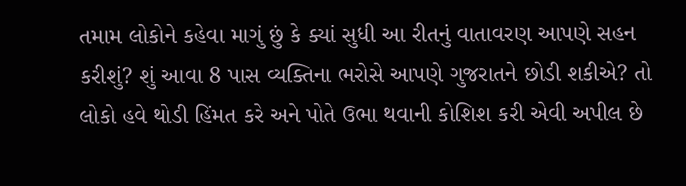તમામ લોકોને કહેવા માગું છું કે ક્યાં સુધી આ રીતનું વાતાવરણ આપણે સહન કરીશું? શું આવા 8 પાસ વ્યક્તિના ભરોસે આપણે ગુજરાતને છોડી શકીએ? તો લોકો હવે થોડી હિંમત કરે અને પોતે ઉભા થવાની કોશિશ કરી એવી અપીલ છે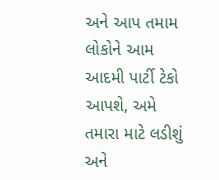અને આપ તમામ લોકોને આમ આદમી પાર્ટી ટેકો આપશે, અમે તમારા માટે લડીશું અને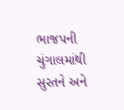ભાજપની ચુંગાલમાંથી સુરતને અને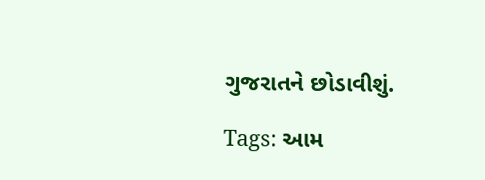ગુજરાતને છોડાવીશું.

Tags: આમ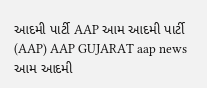આદમી પાર્ટી AAP આમ આદમી પાર્ટી (AAP) AAP GUJARAT aap news આમ આદમી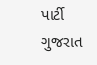પાર્ટી ગુજરાત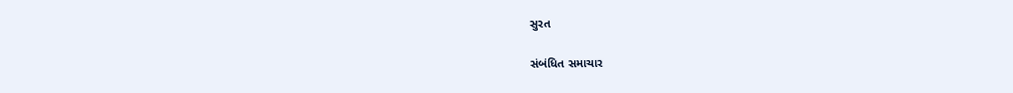સુરત

સંબંધિત સમાચાર